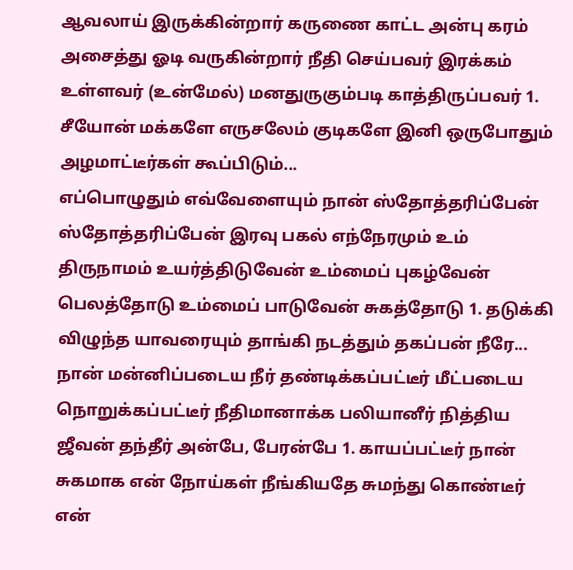ஆவலாய் இருக்கின்றார் கருணை காட்ட அன்பு கரம் அசைத்து ஓடி வருகின்றார் நீதி செய்பவர் இரக்கம் உள்ளவர் (உன்மேல்) மனதுருகும்படி காத்திருப்பவர் 1. சீயோன் மக்களே எருசலேம் குடிகளே இனி ஒருபோதும் அழமாட்டீர்கள் கூப்பிடும்...
எப்பொழுதும் எவ்வேளையும் நான் ஸ்தோத்தரிப்பேன் ஸ்தோத்தரிப்பேன் இரவு பகல் எந்நேரமும் உம் திருநாமம் உயர்த்திடுவேன் உம்மைப் புகழ்வேன் பெலத்தோடு உம்மைப் பாடுவேன் சுகத்தோடு 1. தடுக்கி விழுந்த யாவரையும் தாங்கி நடத்தும் தகப்பன் நீரே...
நான் மன்னிப்படைய நீர் தண்டிக்கப்பட்டீர் மீட்படைய நொறுக்கப்பட்டீர் நீதிமானாக்க பலியானீர் நித்திய ஜீவன் தந்தீர் அன்பே, பேரன்பே 1. காயப்பட்டீர் நான் சுகமாக என் நோய்கள் நீங்கியதே சுமந்து கொண்டீர் என்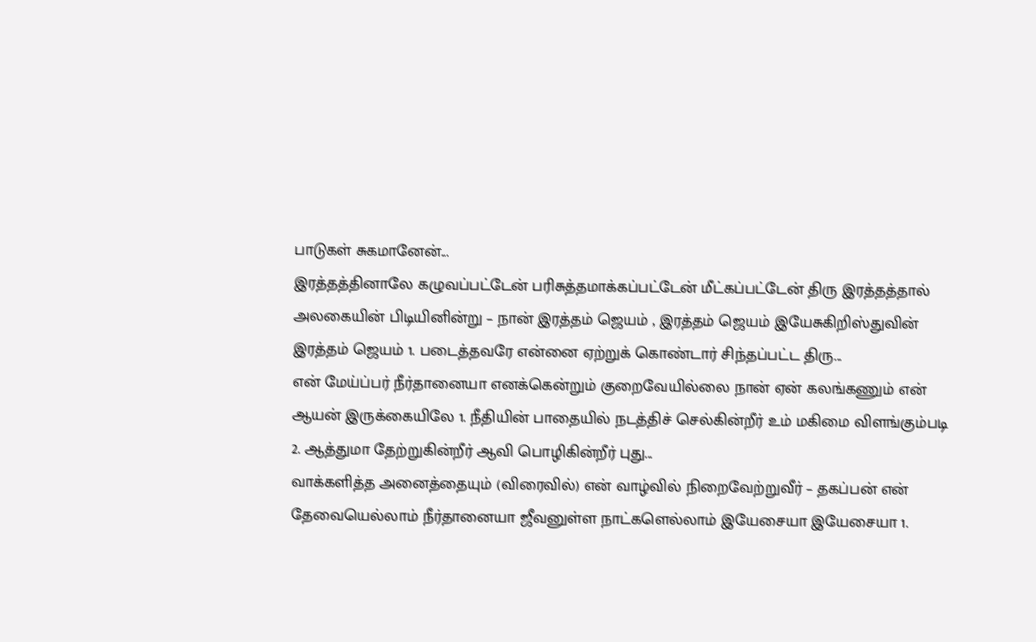பாடுகள் சுகமானேன்...
இரத்தத்தினாலே கழுவப்பட்டேன் பரிசுத்தமாக்கப்பட்டேன் மீட்கப்பட்டேன் திரு இரத்தத்தால் அலகையின் பிடியினின்று – நான் இரத்தம் ஜெயம் , இரத்தம் ஜெயம் இயேசுகிறிஸ்துவின் இரத்தம் ஜெயம் 1. படைத்தவரே என்னை ஏற்றுக் கொண்டார் சிந்தப்பட்ட திரு...
என் மேய்ப்பர் நீர்தானையா எனக்கென்றும் குறைவேயில்லை நான் ஏன் கலங்கணும் என் ஆயன் இருக்கையிலே 1. நீதியின் பாதையில் நடத்திச் செல்கின்றீர் உம் மகிமை விளங்கும்படி 2. ஆத்துமா தேற்றுகின்றீர் ஆவி பொழிகின்றீர் புது...
வாக்களித்த அனைத்தையும் (விரைவில்) என் வாழ்வில் நிறைவேற்றுவீர் – தகப்பன் என் தேவையெல்லாம் நீர்தானையா ஜீவனுள்ள நாட்களெல்லாம் இயேசையா இயேசையா 1.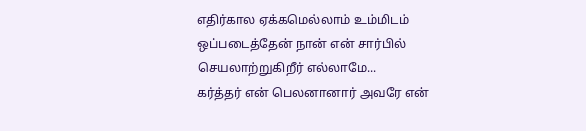எதிர்கால ஏக்கமெல்லாம் உம்மிடம் ஒப்படைத்தேன் நான் என் சார்பில் செயலாற்றுகிறீர் எல்லாமே...
கர்த்தர் என் பெலனானார் அவரே என்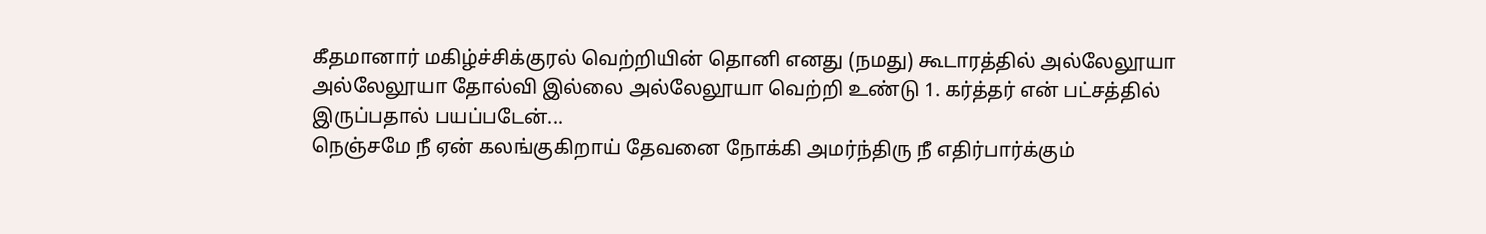கீதமானார் மகிழ்ச்சிக்குரல் வெற்றியின் தொனி எனது (நமது) கூடாரத்தில் அல்லேலூயா அல்லேலூயா தோல்வி இல்லை அல்லேலூயா வெற்றி உண்டு 1. கர்த்தர் என் பட்சத்தில் இருப்பதால் பயப்படேன்...
நெஞ்சமே நீ ஏன் கலங்குகிறாய் தேவனை நோக்கி அமர்ந்திரு நீ எதிர்பார்க்கும்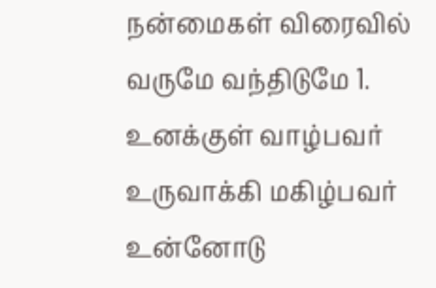நன்மைகள் விரைவில் வருமே வந்திடுமே 1. உனக்குள் வாழ்பவர் உருவாக்கி மகிழ்பவர் உன்னோடு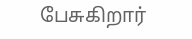பேசுகிறார்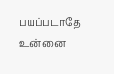பயப்படாதே உன்னை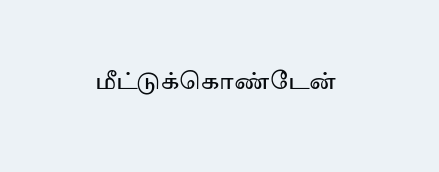மீட்டுக்கொண்டேன்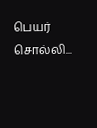பெயர் சொல்லி...